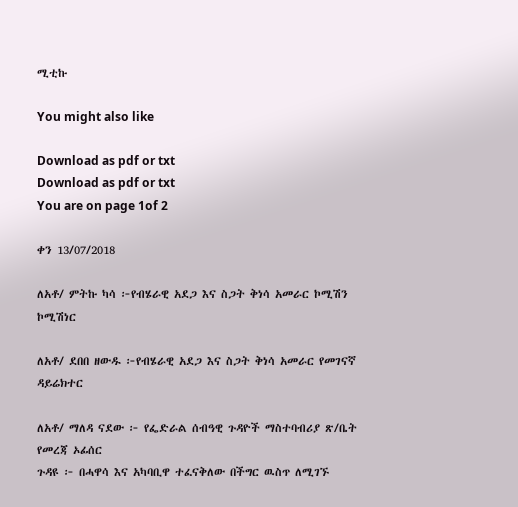ሚቲኩ

You might also like

Download as pdf or txt
Download as pdf or txt
You are on page 1of 2

ቀን 13/07/2018

ለአቶ/ ምትኩ ካሳ ፦የብሄራዊ አደጋ እና ስጋት ቅነሳ አመራር ኮሚሽን ኮሚሽነር

ለአቶ/ ደበበ ዘውዱ ፦የብሄራዊ አደጋ እና ስጋት ቅነሳ አመራር የመገናኛ ዳይሬክተር

ለአቶ/ ማለዳ ናደው ፦ የፌድራል ሰብዓዊ ጉዳዮች ማስተባብሪያ ጽ/ቤት የመረጃ ኦፊሰር
ጉዳዩ ፦ በሓዋሳ እና አካባቢዋ ተፈናቅለው በችግር ዉስጥ ለሚገኙ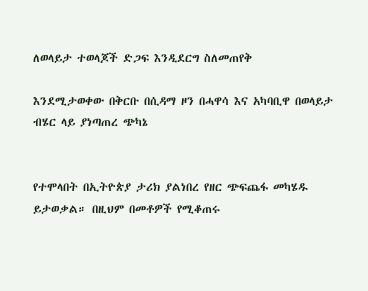ለወላይታ ተወላጆች ድጋፍ እንዲደርግ ስለመጠየቅ

እንደሚታወቀው በቅርቡ በሲዳማ ዞን በሓዋሳ እና አካባቢዋ በወላይታ ብሄር ላይ ያነጣጠረ ጭካኔ


የተሞላበት በኢትዮጵያ ታሪክ ያልነበረ የዘር ጭፍጨፋ መካሄዱ ይታወቃል። በዚህም በመቶዎች የሚቆጠሩ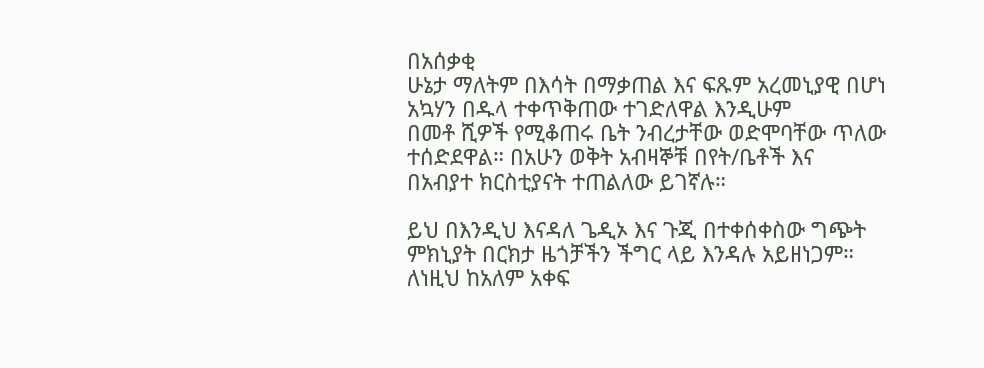በአሰቃቂ
ሁኔታ ማለትም በእሳት በማቃጠል እና ፍጹም አረመኒያዊ በሆነ አኳሃን በዱላ ተቀጥቅጠው ተገድለዋል እንዲሁም
በመቶ ሺዎች የሚቆጠሩ ቤት ንብረታቸው ወድሞባቸው ጥለው ተሰድደዋል። በአሁን ወቅት አብዛኞቹ በየት/ቤቶች እና
በአብያተ ክርስቲያናት ተጠልለው ይገኛሉ።

ይህ በእንዲህ እናዳለ ጌዲኦ እና ጉጂ በተቀሰቀስው ግጭት ምክኒያት በርክታ ዜጎቻችን ችግር ላይ እንዳሉ አይዘነጋም።
ለነዚህ ከአለም አቀፍ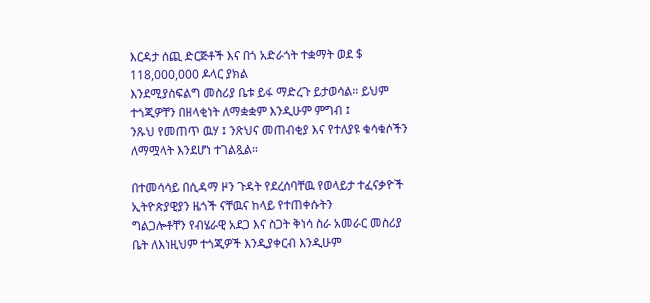እርዳታ ሰጪ ድርጅቶች እና በጎ አድራጎት ተቋማት ወደ $ 118,000,000 ዶላር ያክል
እንደሚያስፍልግ መስሪያ ቤቱ ይፋ ማድረጉ ይታወሳል። ይህም ተጎጂዎቸን በዘላቂነት ለማቋቋም እንዲሁም ምግብ ፤
ንጹህ የመጠጥ ዉሃ ፤ ንጽህና መጠብቂያ እና የተለያዩ ቁሳቁሶችን ለማሟላት እንደሆነ ተገልጿል።

በተመሳሳይ በሲዳማ ዞን ጉዳት የደረሰባቸዉ የወላይታ ተፈናቃዮች ኢትዮጵያዊያን ዜጎች ናቸዉና ከላይ የተጠቀሱትን
ግልጋሎቶቸን የብሄራዊ አደጋ እና ስጋት ቅነሳ ስራ አመራር መስሪያ ቤት ለእነዚህም ተጎጂዎች እንዲያቀርብ እንዲሁም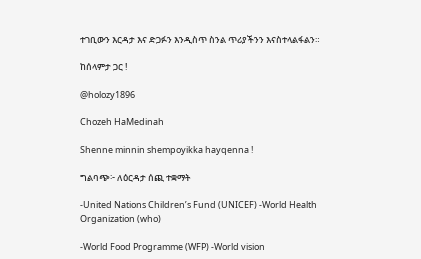ተገቢውን እርዳታ እና ድጋፉን እንዲስጥ ስንል ጥሪያችንን እናስተላልፋልን።

ከሰላምታ ጋር !

@holozy1896

Chozeh HaMedinah

Shenne minnin shempoyikka hayqenna !

ግልባጭ፦ ለዕርዳታ ሰጪ ተቋማት

-United Nations Children’s Fund (UNICEF) -World Health Organization (who)

-World Food Programme (WFP) -World vision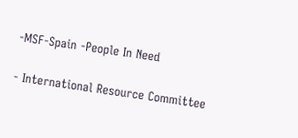-MSF-Spain -People In Need

- International Resource Committee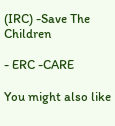(IRC) -Save The Children

- ERC -CARE

You might also like